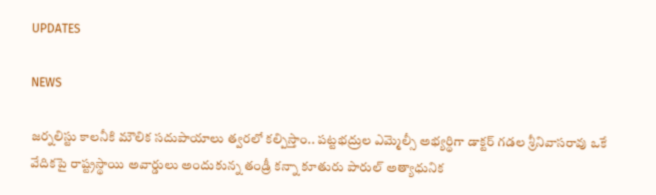UPDATES

NEWS

జర్నలిస్టు కాలనీకి మౌలిక సదుపాయాలు త్వరలో కల్పిస్తాం.. పట్టభద్రుల ఎమ్మెల్సీ అభ్యర్థిగా డాక్టర్ గడల శ్రీనివాసరావు ఒకే వేదికపై రాష్ట్రస్థాయి అవార్డులు అందుకున్న తండ్రీ కన్నా కూతురు పారుల్ అత్యాధునిక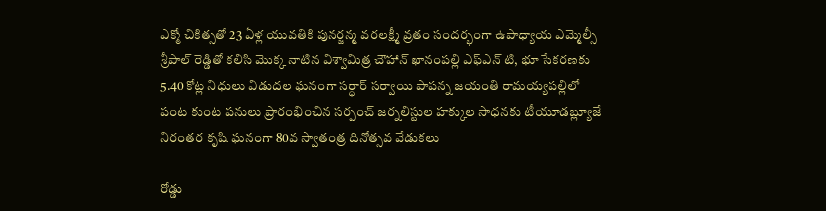ఎక్మో చికిత్సతో 23 ఏళ్ల యువతికి పునర్జన్మ వరలక్ష్మీ వ్రతం సందర్భంగా ఉపాధ్యాయ ఎమ్మెల్సీ శ్రీపాల్ రెడ్డితో కలిసి మొక్క నాటిన విశ్వామిత్ర చౌహాన్ ఖానంపల్లి ఎఫ్ఎన్ టి, భూ సేకరణకు 5.40 కోట్ల నిధులు విడుదల ఘనంగా సర్ధార్ సర్వాయి పాపన్న జయంతి రామయ్యపల్లిలో పంట కుంట పనులు ప్రారంభించిన సర్పంచ్ జర్నలిస్టుల హక్కుల సాధనకు టీయూడబ్ల్యూజే నిరంతర కృషి ఘనంగా 80వ స్వాతంత్ర దినోత్సవ వేడుకలు

రోడ్డు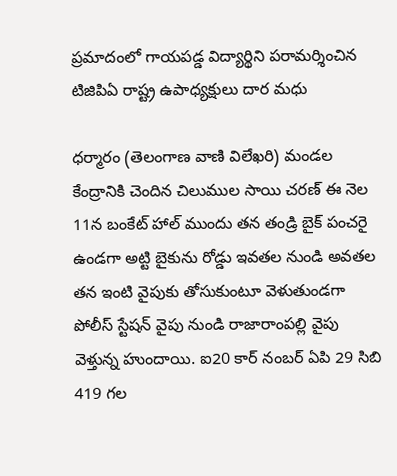ప్రమాదంలో గాయపడ్డ విద్యార్థిని పరామర్శించిన టిజిపిఏ రాష్ట్ర ఉపాధ్యక్షులు దార మధు

ధర్మారం (తెలంగాణ వాణి విలేఖరి) మండల కేంద్రానికి చెందిన చిలుముల సాయి చరణ్ ఈ నెల 11న బంకేట్ హాల్ ముందు తన తండ్రి బైక్ పంచరై ఉండగా అట్టి బైకును రోడ్డు ఇవతల నుండి అవతల తన ఇంటి వైపుకు తోసుకుంటూ వెళుతుండగా పోలీస్ స్టేషన్ వైపు నుండి రాజారాంపల్లి వైపు వెళ్తున్న హుందాయి. ఐ20 కార్ నంబర్ ఏపి 29 సిబి 419 గల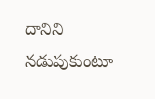దానిని నడుపుకుంటూ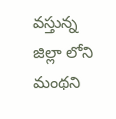వస్తున్న జిల్లా లోని మంథని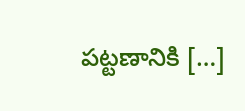పట్టణానికి […]